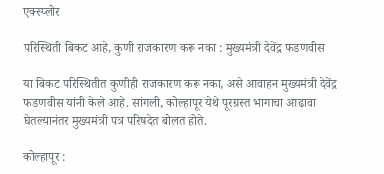एक्स्प्लोर

परिस्थिती बिकट आहे, कुणी राजकारण करू नका : मुख्यमंत्री देवेंद्र फडणवीस

या बिकट परिस्थितीत कुणीही राजकारण करू नका, असे आवाहन मुख्यमंत्री देवेंद्र फडणवीस यांनी केले आहे. सांगली, कोल्हापूर येथे पूरग्रस्त भागाचा आढावा घेतल्यानंतर मुख्यमंत्री पत्र परिषदेत बोलत होते.

कोल्हापूर :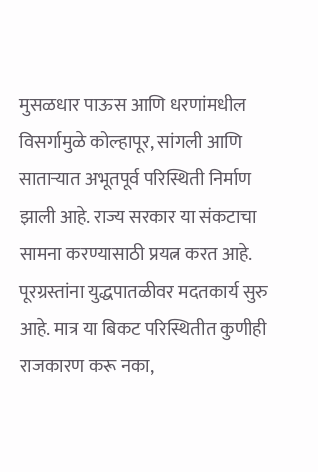मुसळधार पाऊस आणि धरणांमधील विसर्गामुळे कोल्हापूर, सांगली आणि साताऱ्यात अभूतपूर्व परिस्थिती निर्माण झाली आहे. राज्य सरकार या संकटाचा सामना करण्यासाठी प्रयत्न करत आहे. पूरग्रस्तांना युद्धपातळीवर मदतकार्य सुरु आहे. मात्र या बिकट परिस्थितीत कुणीही राजकारण करू नका,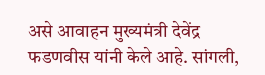असे आवाहन मुख्यमंत्री देवेंद्र फडणवीस यांनी केले आहे. सांगली,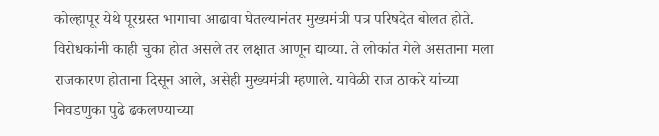कोल्हापूर येथे पूरग्रस्त भागाचा आढावा घेतल्यानंतर मुख्यमंत्री पत्र परिषदेत बोलत होते. विरोधकांनी काही चुका होत असले तर लक्षात आणून द्याव्या. ते लोकांत गेले असताना मला राजकारण होताना दिसून आले, असेही मुख्यमंत्री म्हणाले. यावेळी राज ठाकरे यांच्या निवडणुका पुढे ढकलण्याच्या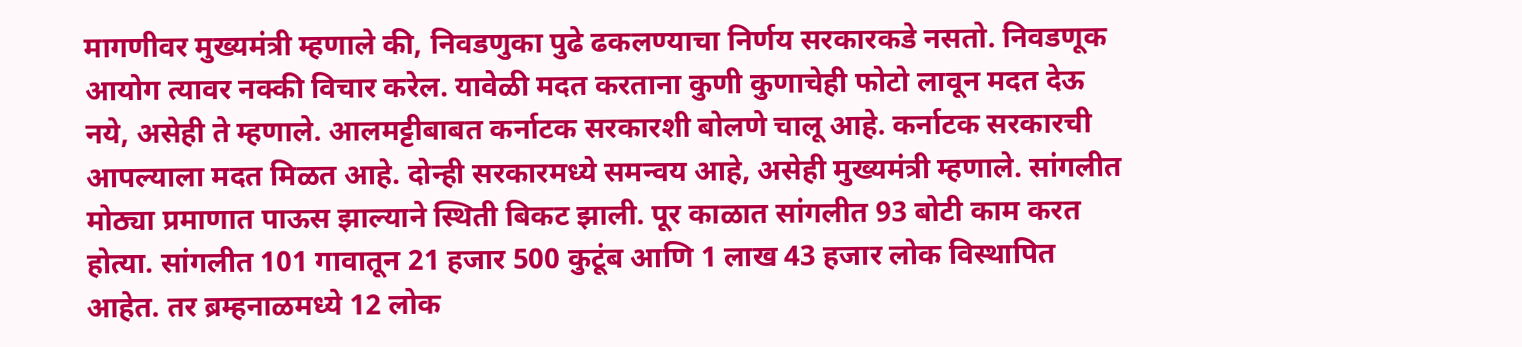मागणीवर मुख्यमंत्री म्हणाले की, निवडणुका पुढे ढकलण्याचा निर्णय सरकारकडे नसतो. निवडणूक आयोग त्यावर नक्की विचार करेल. यावेळी मदत करताना कुणी कुणाचेही फोटो लावून मदत देऊ नये, असेही ते म्हणाले. आलमट्टीबाबत कर्नाटक सरकारशी बोलणे चालू आहे. कर्नाटक सरकारची आपल्याला मदत मिळत आहे. दोन्ही सरकारमध्ये समन्वय आहे, असेही मुख्यमंत्री म्हणाले. सांगलीत मोठ्या प्रमाणात पाऊस झाल्याने स्थिती बिकट झाली. पूर काळात सांगलीत 93 बोटी काम करत होत्या. सांगलीत 101 गावातून 21 हजार 500 कुटूंब आणि 1 लाख 43 हजार लोक विस्थापित आहेत. तर ब्रम्हनाळमध्ये 12 लोक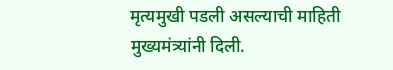मृत्यमुखी पडली असल्याची माहिती मुख्यमंत्र्यांनी दिली.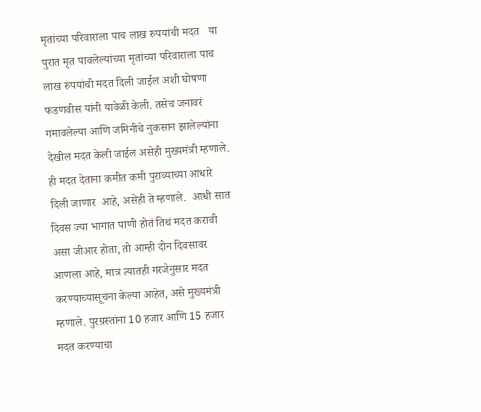मृतांच्या परिवाराला पाच लाख रुपयांची मदत   या पुरात मृत पावलेल्यांच्या मृतांच्या परिवाराला पाच लाख रुपयांची मदत दिली जाईल अशी घोषणा  फडणवीस यांनी यावेळी केली. तसेच जनावरं गमावलेल्या आणि जमिनीचे नुकसान झालेल्यांना देखील मदत केली जाईल असेही मुख्यमंत्री म्हणाले. ही मदत देताना कमीत कमी पुराव्याच्या आधारे दिली जाणार  आहे, असेही ते म्हणाले.  आधी सात दिवस ज्या भागात पाणी होतं तिथं मदत करावी असा जीआर होता, तो आम्ही दोन दिवसावर आणला आहे, मात्र त्यातही गरजेनुसार मदत करण्याच्यासूचना केल्या आहेत, असे मुख्यमंत्री म्हणाले. पुरग्रस्तांना 10 हजार आणि 15 हजार मदत करण्याचा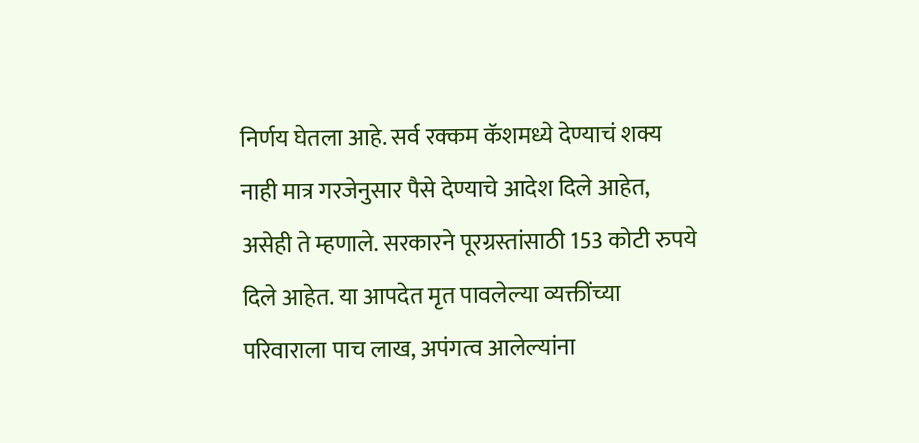निर्णय घेतला आहे. सर्व रक्कम कॅशमध्ये देण्याचं शक्य नाही मात्र गरजेनुसार पैसे देण्याचे आदेश दिले आहेत, असेही ते म्हणाले. सरकारने पूरग्रस्तांसाठी 153 कोटी रुपये दिले आहेत. या आपदेत मृत पावलेल्या व्यक्तींच्या परिवाराला पाच लाख, अपंगत्व आलेल्यांना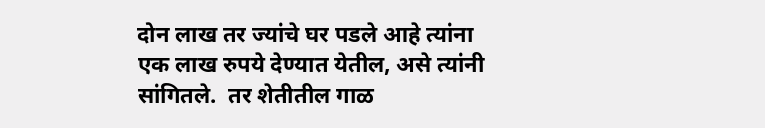दोन लाख तर ज्यांचे घर पडले आहे त्यांना एक लाख रुपये देण्यात येतील, असे त्यांनी सांगितले.  तर शेतीतील गाळ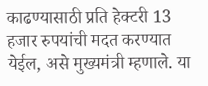काढण्यासाठी प्रति हेक्टरी 13 हजार रुपयांची मदत करण्यात येईल, असे मुख्यमंत्री म्हणाले. या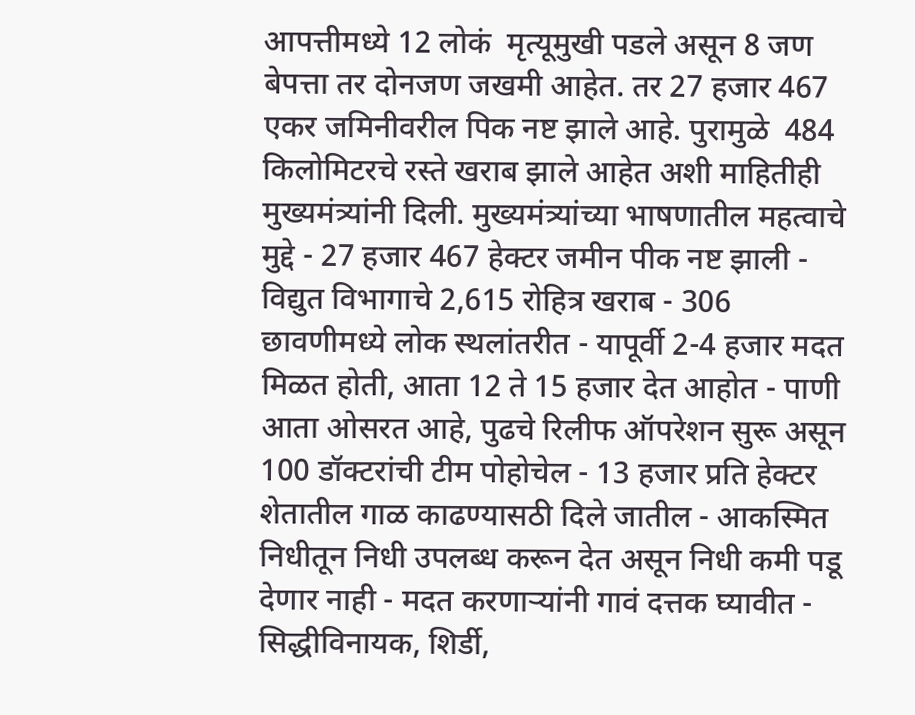आपत्तीमध्ये 12 लोकं  मृत्यूमुखी पडले असून 8 जण बेपत्ता तर दोनजण जखमी आहेत. तर 27 हजार 467 एकर जमिनीवरील पिक नष्ट झाले आहे. पुरामुळे  484 किलोमिटरचे रस्ते खराब झाले आहेत अशी माहितीही मुख्यमंत्र्यांनी दिली. मुख्यमंत्र्यांच्या भाषणातील महत्वाचे मुद्दे - 27 हजार 467 हेक्टर जमीन पीक नष्ट झाली - विद्युत विभागाचे 2,615 रोहित्र खराब - 306 छावणीमध्ये लोक स्थलांतरीत - यापूर्वी 2-4 हजार मदत मिळत होती, आता 12 ते 15 हजार देत आहोत - पाणी आता ओसरत आहे, पुढचे रिलीफ ऑपरेशन सुरू असून 100 डॉक्टरांची टीम पोहोचेल - 13 हजार प्रति हेक्टर शेतातील गाळ काढण्यासठी दिले जातील - आकस्मित निधीतून निधी उपलब्ध करून देत असून निधी कमी पडू देणार नाही - मदत करणाऱ्यांनी गावं दत्तक घ्यावीत - सिद्धीविनायक, शिर्डी,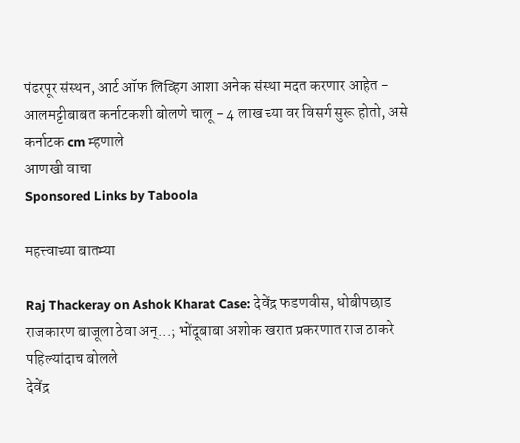पंढरपूर संस्थन, आर्ट ऑफ लिव्हिग आशा अनेक संस्था मदत करणार आहेत - आलमट्टीबाबत कर्नाटकशी बोलणे चालू - 4 लाख च्या वर विसर्ग सुरू होतो, असे कर्नाटक cm म्हणाले
आणखी वाचा
Sponsored Links by Taboola

महत्त्वाच्या बातम्या

Raj Thackeray on Ashok Kharat Case: देवेंद्र फडणवीस, धोबीपछाड राजकारण बाजूला ठेवा अन्...; भोंदूबाबा अशोक खरात प्रकरणात राज ठाकरे पहिल्यांदाच बोलले
देवेंद्र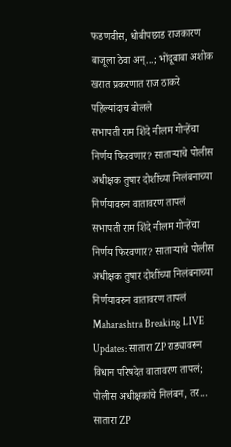फडणवीस, धोबीपछाड राजकारण बाजूला ठेवा अन्...; भोंदूबाबा अशोक खरात प्रकरणात राज ठाकरे पहिल्यांदाच बोलले
सभापती राम शिंदे नीलम गोऱ्हेंचा निर्णय फिरवणार? साताऱ्याचे पोलीस अधीक्षक तुषार दोशींच्या निलंबनाच्या निर्णयावरुन वातावरण तापलं
सभापती राम शिंदे नीलम गोऱ्हेंचा निर्णय फिरवणार? साताऱ्याचे पोलीस अधीक्षक तुषार दोशींच्या निलंबनाच्या निर्णयावरुन वातावरण तापलं
Maharashtra Breaking LIVE Updates: सातारा ZP राड्यावरून विधान परिषदेत वातावरण तापलं; पोलीस अधीक्षकांचे निलंबन, तर...
सातारा ZP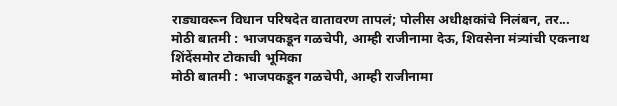राड्यावरून विधान परिषदेत वातावरण तापलं; पोलीस अधीक्षकांचे निलंबन, तर...
मोठी बातमी : भाजपकडून गळचेपी, आम्ही राजीनामा देऊ, शिवसेना मंत्र्यांची एकनाथ शिंदेंसमोर टोकाची भूमिका
मोठी बातमी : भाजपकडून गळचेपी, आम्ही राजीनामा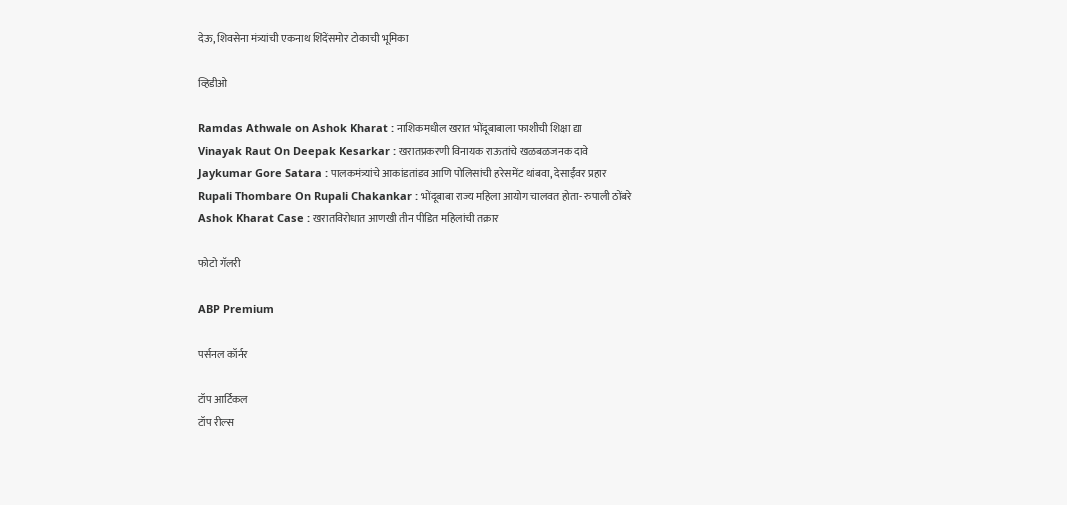देऊ, शिवसेना मंत्र्यांची एकनाथ शिंदेंसमोर टोकाची भूमिका

व्हिडीओ

Ramdas Athwale on Ashok Kharat : नाशिकमधील खरात भोंदूबाबाला फाशीची शिक्षा द्या
Vinayak Raut On Deepak Kesarkar : खरातप्रकरणी विनायक राऊतांचे खळबळजनक दावे
Jaykumar Gore Satara : पालकमंत्र्यांचे आकांडतांडव आणि पोलिसांची हरेसमेंट थांबवा, देसाईंवर प्रहार
Rupali Thombare On Rupali Chakankar : भोंदूबाबा राज्य महिला आयोग चालवत होता- रुपाली ठोंबरे
Ashok Kharat Case : खरातविरोधात आणखी तीन पीडित महिलांची तक्रार

फोटो गॅलरी

ABP Premium

पर्सनल कॉर्नर

टॉप आर्टिकल
टॉप रील्स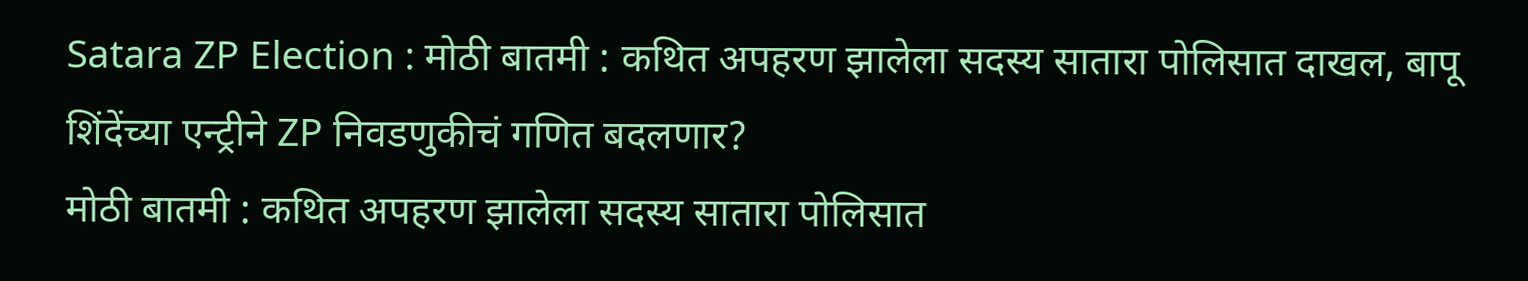Satara ZP Election : मोठी बातमी : कथित अपहरण झालेला सदस्य सातारा पोलिसात दाखल, बापू शिंदेंच्या एन्ट्रीने ZP निवडणुकीचं गणित बदलणार?
मोठी बातमी : कथित अपहरण झालेला सदस्य सातारा पोलिसात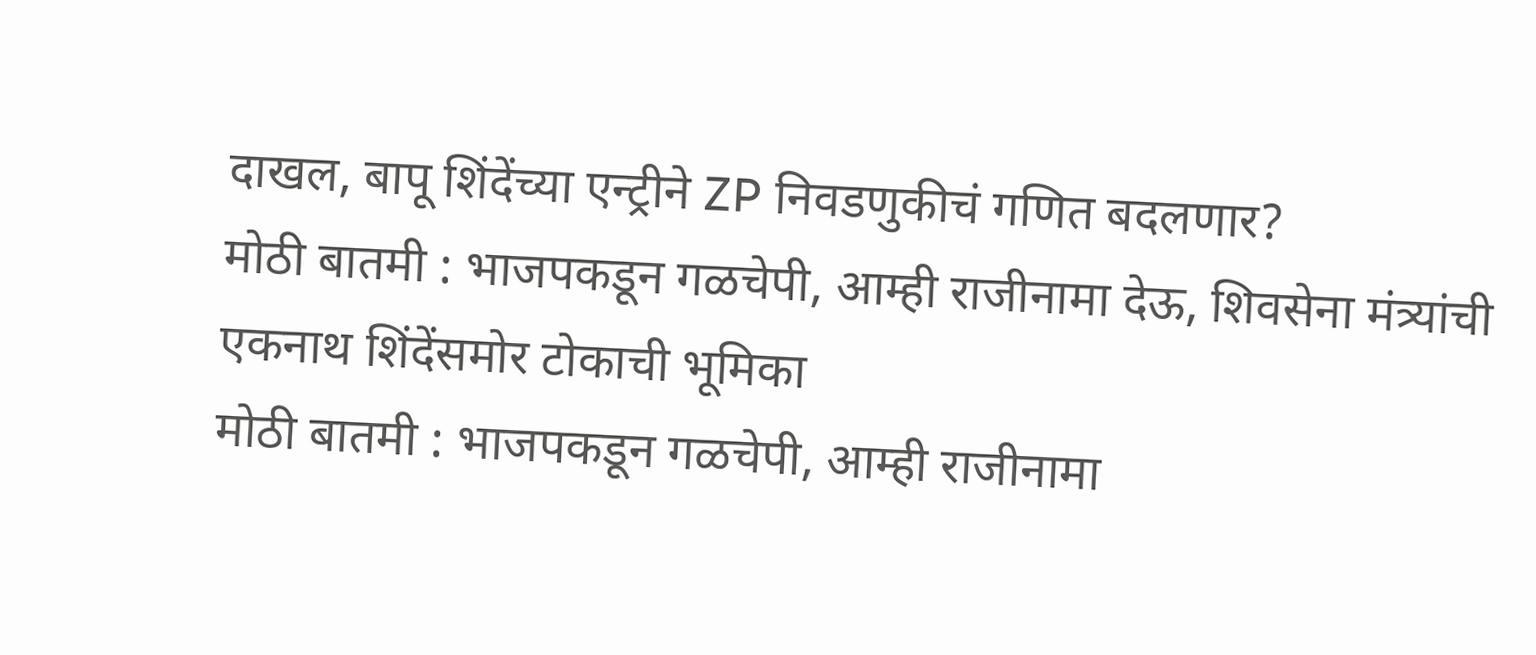दाखल, बापू शिंदेंच्या एन्ट्रीने ZP निवडणुकीचं गणित बदलणार?
मोठी बातमी : भाजपकडून गळचेपी, आम्ही राजीनामा देऊ, शिवसेना मंत्र्यांची एकनाथ शिंदेंसमोर टोकाची भूमिका
मोठी बातमी : भाजपकडून गळचेपी, आम्ही राजीनामा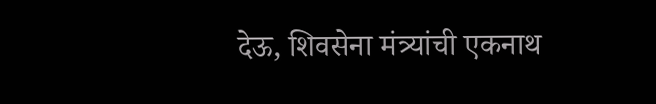देऊ, शिवसेना मंत्र्यांची एकनाथ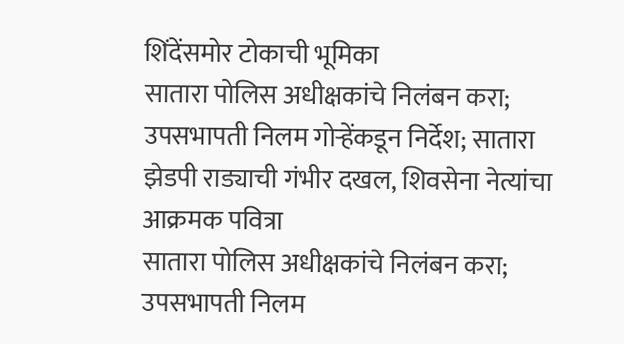शिंदेंसमोर टोकाची भूमिका
सातारा पोलिस अधीक्षकांचे निलंबन करा; उपसभापती निलम गोऱ्हेंकडून निर्देश; सातारा झेडपी राड्याची गंभीर दखल, शिवसेना नेत्यांचा आक्रमक पवित्रा
सातारा पोलिस अधीक्षकांचे निलंबन करा; उपसभापती निलम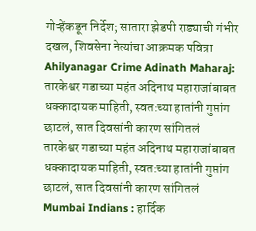गोऱ्हेंकडून निर्देश; सातारा झेडपी राड्याची गंभीर दखल, शिवसेना नेत्यांचा आक्रमक पवित्रा
Ahilyanagar Crime Adinath Maharaj: तारकेश्वर गडाच्या महंत अदिनाथ महाराजांबाबत धक्कादायक माहिती, स्वत:च्या हातांनी गुप्तांग छाटलं, सात दिवसांनी कारण सांगितलं
तारकेश्वर गडाच्या महंत अदिनाथ महाराजांबाबत धक्कादायक माहिती, स्वत:च्या हातांनी गुप्तांग छाटलं, सात दिवसांनी कारण सांगितलं
Mumbai Indians : हार्दिक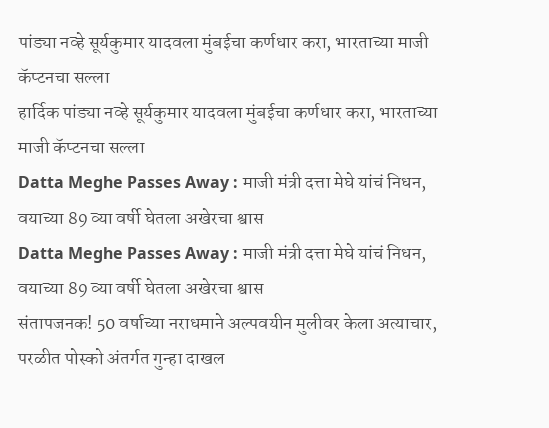पांड्या नव्हे सूर्यकुमार यादवला मुंबईचा कर्णधार करा, भारताच्या माजी कॅप्टनचा सल्ला
हार्दिक पांड्या नव्हे सूर्यकुमार यादवला मुंबईचा कर्णधार करा, भारताच्या माजी कॅप्टनचा सल्ला
Datta Meghe Passes Away : माजी मंत्री दत्ता मेघे यांचं निधन, वयाच्या 89 व्या वर्षी घेतला अखेरचा श्वास
Datta Meghe Passes Away : माजी मंत्री दत्ता मेघे यांचं निधन, वयाच्या 89 व्या वर्षी घेतला अखेरचा श्वास
संतापजनक! 50 वर्षाच्या नराधमाने अल्पवयीन मुलीवर केला अत्याचार, परळीत पोस्को अंतर्गत गुन्हा दाखल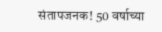संतापजनक! 50 वर्षाच्या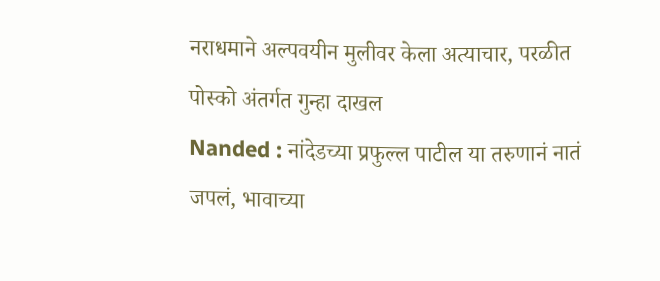नराधमाने अल्पवयीन मुलीवर केला अत्याचार, परळीत पोस्को अंतर्गत गुन्हा दाखल
Nanded : नांदेडच्या प्रफुल्ल पाटील या तरुणानं नातं जपलं, भावाच्या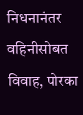निधनानंतर वहिनीसोबत विवाह, पोरका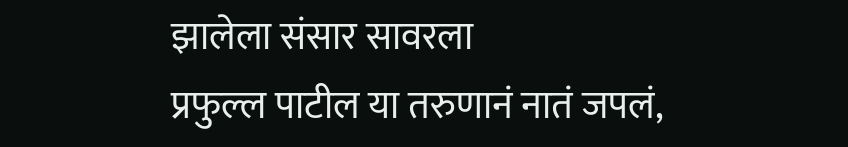झालेला संसार सावरला
प्रफुल्ल पाटील या तरुणानं नातं जपलं,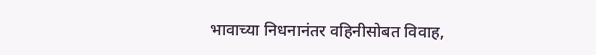भावाच्या निधनानंतर वहिनीसोबत विवाह,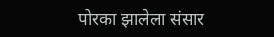पोरका झालेला संसार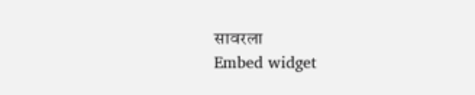सावरला
Embed widget